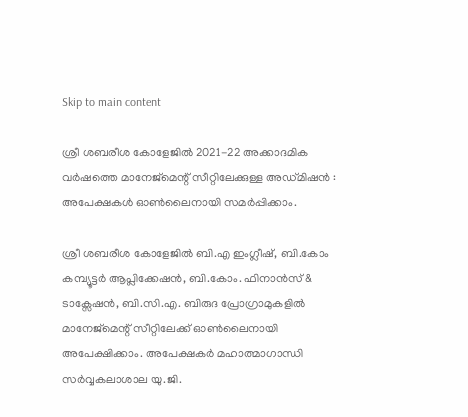Skip to main content

ശ്രീ ശബരീശ കോളേജിൽ 2021-22 അക്കാദമിക വർഷത്തെ മാനേജ്മെന്റ് സീറ്റിലേക്കുള്ള അഡ്മിഷൻ : അപേക്ഷകൾ ഓൺലൈനായി സമർപ്പിക്കാം.

ശ്രീ ശബരീശ കോളേജിൽ ബി.എ ഇംഗ്ലീഷ്, ബി.കോം കമ്പ്യൂട്ടർ ആപ്ലിക്കേഷൻ, ബി.കോം. ഫിനാൻസ് & ടാക്സേഷൻ, ബി.സി.എ. ബിരുദ പ്രോഗ്രാമുകളിൽ മാനേജ്മെന്റ് സീറ്റിലേക്ക് ഓൺലൈനായി അപേക്ഷിക്കാം. അപേക്ഷകർ മഹാത്മാഗാന്ധി സർവ്വകലാശാല യു.ജി.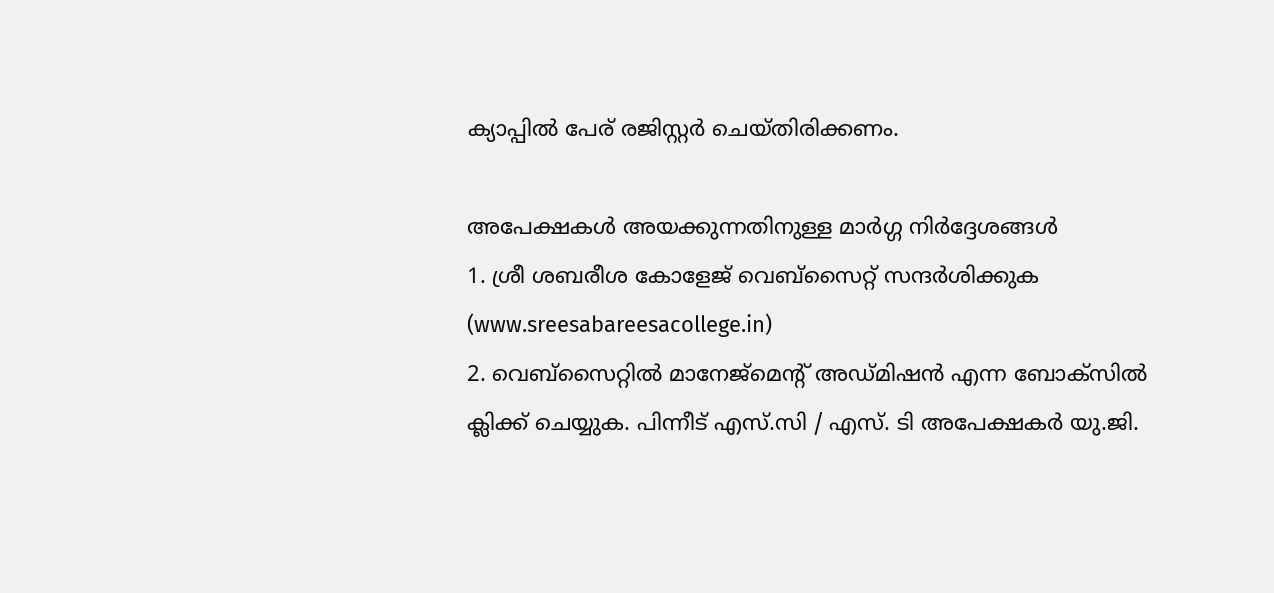ക്യാപ്പിൽ പേര് രജിസ്റ്റർ ചെയ്തിരിക്കണം.

അപേക്ഷകൾ അയക്കുന്നതിനുള്ള മാർഗ്ഗ നിർദ്ദേശങ്ങൾ
1. ശ്രീ ശബരീശ കോളേജ് വെബ്സൈറ്റ് സന്ദർശിക്കുക (www.sreesabareesacollege.in)
2. വെബ്സൈറ്റിൽ മാനേജ്മെന്റ് അഡ്മിഷൻ എന്ന ബോക്സിൽ ക്ലിക്ക് ചെയ്യുക. പിന്നീട് എസ്.സി / എസ്. ടി അപേക്ഷകർ യു.ജി.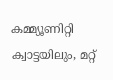കമ്മ്യൂണിറ്റി ക്വാട്ടയിലും, മറ്റ്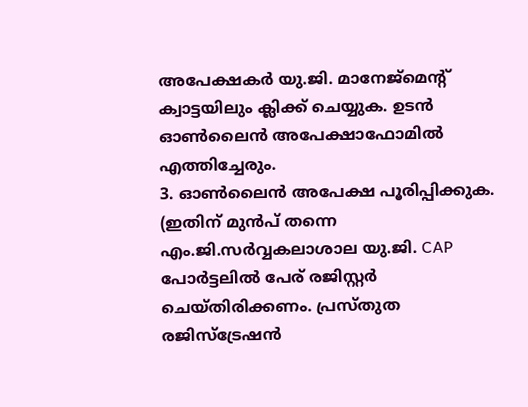അപേക്ഷകർ യു.ജി. മാനേജ്മെന്റ് ക്വാട്ടയിലും ക്ലിക്ക് ചെയ്യുക. ഉടൻ ഓൺലൈൻ അപേക്ഷാഫോമിൽ എത്തിച്ചേരും.
3. ഓൺലൈൻ അപേക്ഷ പൂരിപ്പിക്കുക. (ഇതിന് മുൻപ് തന്നെ എം.ജി.സർവ്വകലാശാല യു.ജി. CAP പോർട്ടലിൽ പേര് രജിസ്റ്റർ ചെയ്തിരിക്കണം. പ്രസ്തുത രജിസ്‌ട്രേഷൻ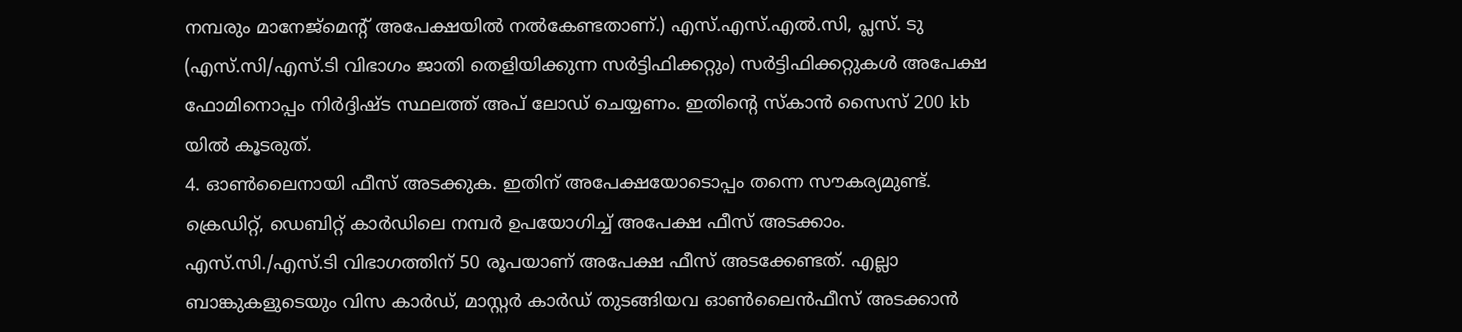നമ്പരും മാനേജ്മെന്റ് അപേക്ഷയിൽ നൽകേണ്ടതാണ്.) എസ്.എസ്.എൽ.സി, പ്ലസ്. ടു (എസ്.സി/എസ്.ടി വിഭാഗം ജാതി തെളിയിക്കുന്ന സർട്ടിഫിക്കറ്റും) സർട്ടിഫിക്കറ്റുകൾ അപേക്ഷ ഫോമിനൊപ്പം നിർദ്ദിഷ്ട സ്ഥലത്ത് അപ് ലോഡ് ചെയ്യണം. ഇതിന്റെ സ്കാൻ സൈസ് 200 kb യിൽ കൂടരുത്.
4. ഓൺലൈനായി ഫീസ് അടക്കുക. ഇതിന് അപേക്ഷയോടൊപ്പം തന്നെ സൗകര്യമുണ്ട്. ക്രെഡിറ്റ്, ഡെബിറ്റ് കാർഡിലെ നമ്പർ ഉപയോഗിച്ച് അപേക്ഷ ഫീസ് അടക്കാം. എസ്.സി./എസ്.ടി വിഭാഗത്തിന് 50 രൂപയാണ് അപേക്ഷ ഫീസ് അടക്കേണ്ടത്. എല്ലാ ബാങ്കുകളുടെയും വിസ കാർഡ്, മാസ്റ്റർ കാർഡ് തുടങ്ങിയവ ഓൺലൈൻഫീസ് അടക്കാൻ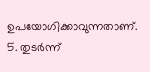ഉപയോഗിക്കാവുന്നതാണ്.
5. തുടർന്ന്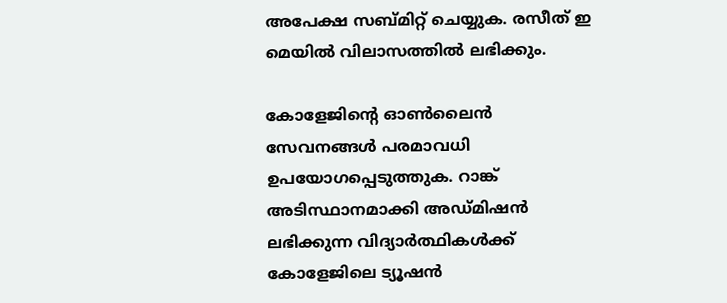അപേക്ഷ സബ്മിറ്റ് ചെയ്യുക. രസീത് ഇ മെയിൽ വിലാസത്തിൽ ലഭിക്കും.

കോളേജിന്റെ ഓൺലൈൻ സേവനങ്ങൾ പരമാവധി ഉപയോഗപ്പെടുത്തുക. റാങ്ക് അടിസ്ഥാനമാക്കി അഡ്മിഷൻ ലഭിക്കുന്ന വിദ്യാർത്ഥികൾക്ക് കോളേജിലെ ട്യൂഷൻ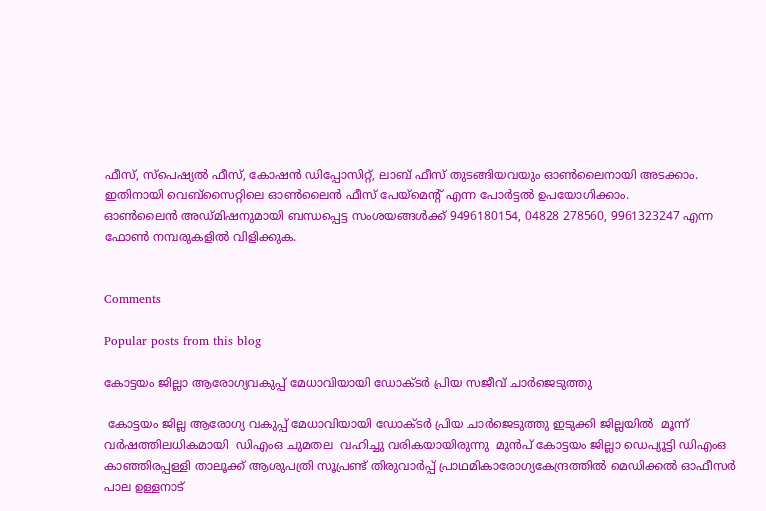ഫീസ്, സ്പെഷ്യൽ ഫീസ്, കോഷൻ ഡിപ്പോസിറ്റ്, ലാബ് ഫീസ് തുടങ്ങിയവയും ഓൺലൈനായി അടക്കാം. ഇതിനായി വെബ്സൈറ്റിലെ ഓൺലൈൻ ഫീസ് പേയ്മെന്റ് എന്ന പോർട്ടൽ ഉപയോഗിക്കാം.
ഓൺലൈൻ അഡ്മിഷനുമായി ബന്ധപ്പെട്ട സംശയങ്ങൾക്ക് 9496180154, 04828 278560, 9961323247 എന്ന ഫോൺ നമ്പരുകളിൽ വിളിക്കുക.


Comments

Popular posts from this blog

കോട്ടയം ജില്ലാ ആരോഗ്യവകുപ്പ് മേധാവിയായി ഡോക്ടർ പ്രിയ സജീവ് ചാർജെടുത്തു

 കോട്ടയം ജില്ല ആരോഗ്യ വകുപ്പ് മേധാവിയായി ഡോക്ടർ പ്രിയ ചാർജെടുത്തു ഇടുക്കി ജില്ലയിൽ  മൂന്ന് വർഷത്തിലധികമായി  ഡിഎംഒ ചുമതല  വഹിച്ചു വരികയായിരുന്നു  മുൻപ് കോട്ടയം ജില്ലാ ഡെപ്യൂട്ടി ഡിഎംഒ കാഞ്ഞിരപ്പള്ളി താലൂക്ക് ആശുപത്രി സൂപ്രണ്ട് തിരുവാർപ്പ് പ്രാഥമികാരോഗ്യകേന്ദ്രത്തിൽ മെഡിക്കൽ ഓഫീസർ  പാല ഉള്ളനാട്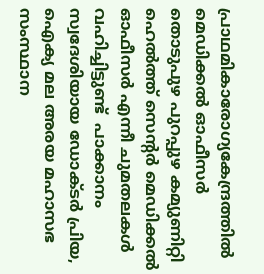പ്രാഥമികാരോഗ്യകേന്ദ്രത്തിൽ മെഡിക്കൽ ഓഫീസർ തൊടുപുഴ പുറപ്പുഴ കമ്യുണിറ്റി ഹെൽത്ത് സെൻ്റർ മെഡിക്കൽ ഓഫീസർ എന്നീ ചുമതലകൾ വഹിച്ചിട്ടുണ്ട്  പാക്കാനം സ്വദേശിയായ ഡോക്ടർ പ്രിയ, ഐക്യ മല അരയ മഹാസഭ സംസ്ഥാന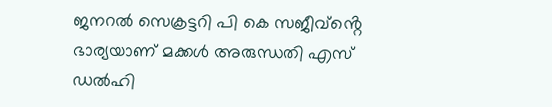ജനറൽ സെക്രട്ടറി പി കെ സജീവ്ൻ്റെ ഭാര്യയാണ് മക്കൾ അരുന്ധതി എസ് ഡൽഹി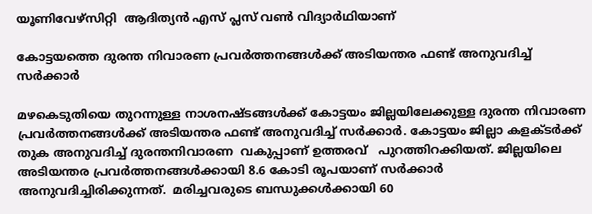യൂണിവേഴ്സിറ്റി  ആദിത്യൻ എസ് പ്ലസ് വൺ വിദ്യാർഥിയാണ്

കോട്ടയത്തെ ദുരന്ത നിവാരണ പ്രവർത്തനങ്ങൾക്ക് അടിയന്തര ഫണ്ട് അനുവദിച്ച് സർക്കാർ

മഴകെടുതിയെ തുറന്നുള്ള നാശനഷ്ടങ്ങൾക്ക് കോട്ടയം ജില്ലയിലേക്കുള്ള ദുരന്ത നിവാരണ പ്രവർത്തനങ്ങൾക്ക് അടിയന്തര ഫണ്ട് അനുവദിച്ച് സർക്കാർ. കോട്ടയം ജില്ലാ കളക്ടർക്ക് തുക അനുവദിച്ച് ദുരന്തനിവാരണ  വകുപ്പാണ് ഉത്തരവ്   പുറത്തിറക്കിയത്. ജില്ലയിലെ അടിയന്തര പ്രവർത്തനങ്ങൾക്കായി 8.6 കോടി രൂപയാണ് സർക്കാർ അനുവദിച്ചിരിക്കുന്നത്.  മരിച്ചവരുടെ ബന്ധുക്കൾക്കായി 60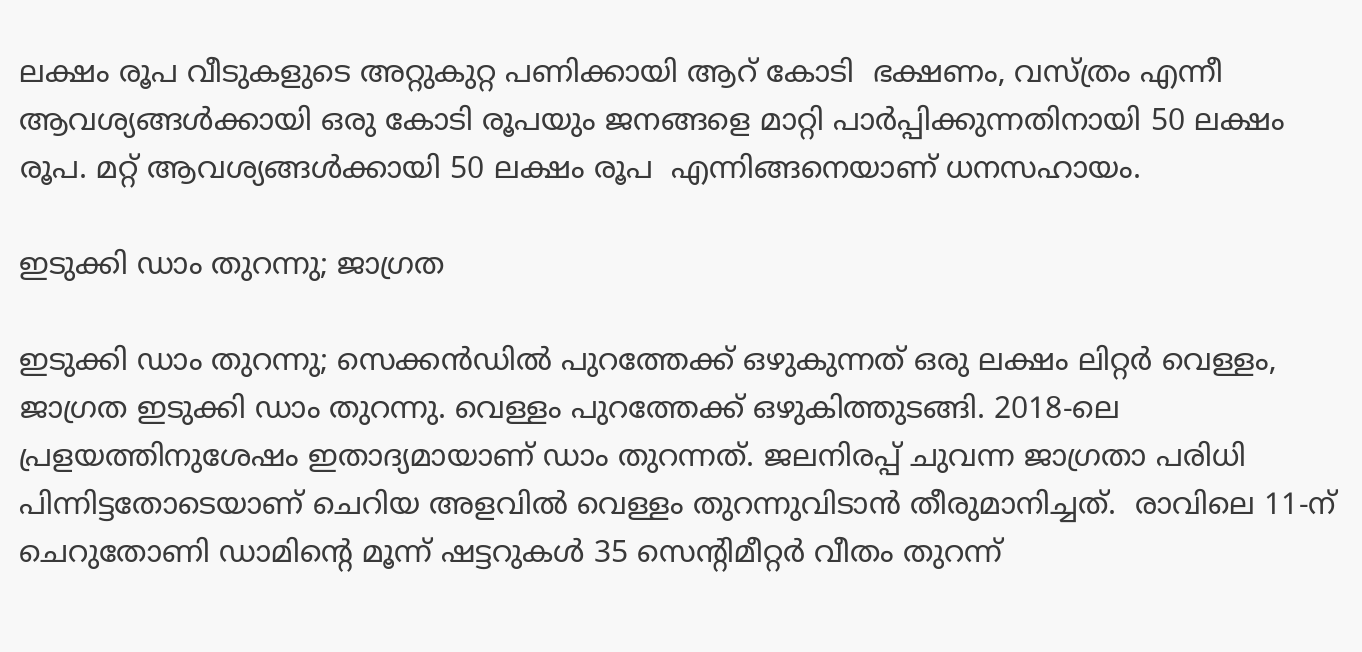ലക്ഷം രൂപ വീടുകളുടെ അറ്റുകുറ്റ പണിക്കായി ആറ് കോടി  ഭക്ഷണം, വസ്ത്രം എന്നീ ആവശ്യങ്ങൾക്കായി ഒരു കോടി രൂപയും ജനങ്ങളെ മാറ്റി പാർപ്പിക്കുന്നതിനായി 50 ലക്ഷം രൂപ. മറ്റ് ആവശ്യങ്ങൾക്കായി 50 ലക്ഷം രൂപ  എന്നിങ്ങനെയാണ് ധനസഹായം.

ഇടുക്കി ഡാം തുറന്നു; ജാഗ്രത

ഇടുക്കി ഡാം തുറന്നു; സെക്കന്‍ഡില്‍ പുറത്തേക്ക് ഒഴുകുന്നത് ഒരു ലക്ഷം ലിറ്റര്‍ വെള്ളം, ജാഗ്രത ഇടുക്കി ഡാം തുറന്നു. വെള്ളം പുറത്തേക്ക് ഒഴുകിത്തുടങ്ങി. 2018-ലെ പ്രളയത്തിനുശേഷം ഇതാദ്യമായാണ് ഡാം തുറന്നത്. ജലനിരപ്പ് ചുവന്ന ജാഗ്രതാ പരിധി പിന്നിട്ടതോടെയാണ് ചെറിയ അളവിൽ വെള്ളം തുറന്നുവിടാൻ തീരുമാനിച്ചത്.  രാവിലെ 11-ന് ചെറുതോണി ഡാമിന്റെ മൂന്ന് ഷട്ടറുകൾ 35 സെന്റിമീറ്റർ വീതം തുറന്ന്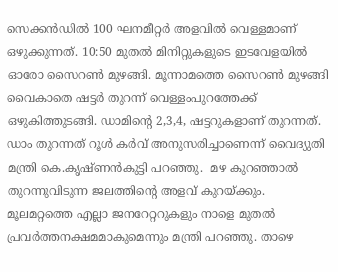സെക്കൻഡിൽ 100 ഘനമീറ്റർ അളവിൽ വെള്ളമാണ് ഒഴുക്കുന്നത്. 10:50 മുതൽ മിനിറ്റുകളുടെ ഇടവേളയിൽ ഓരോ സൈറൺ മുഴങ്ങി. മൂന്നാമത്തെ സൈറൺ മുഴങ്ങി വൈകാതെ ഷട്ടർ തുറന്ന് വെള്ളംപുറത്തേക്ക് ഒഴുകിത്തുടങ്ങി. ഡാമിന്റെ 2,3,4, ഷട്ടറുകളാണ് തുറന്നത്. ഡാം തുറന്നത് റൂൾ കർവ് അനുസരിച്ചാണെന്ന് വൈദ്യുതി മന്ത്രി കെ.കൃഷ്ണൻകുട്ടി പറഞ്ഞു.  മഴ കുറഞ്ഞാൽ തുറന്നുവിടുന്ന ജലത്തിന്റെ അളവ് കുറയ്ക്കും. മൂലമറ്റത്തെ എല്ലാ ജനറേറ്ററുകളും നാളെ മുതൽ പ്രവർത്തനക്ഷമമാകുമെന്നും മന്ത്രി പറഞ്ഞു. താഴെ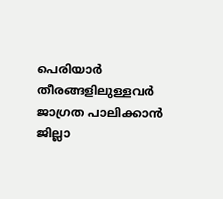പെരിയാർ തീരങ്ങളിലുള്ളവർ ജാഗ്രത പാലിക്കാൻ ജില്ലാ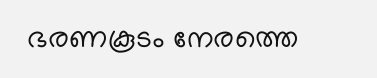ഭരണകൂടം നേരത്തെ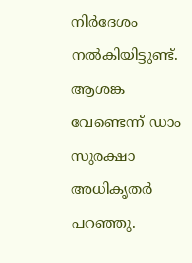നിർദേശം നൽകിയിട്ടുണ്ട്. ആശങ്ക വേണ്ടെന്ന് ഡാം സുരക്ഷാ അധികൃതർ പറഞ്ഞു.